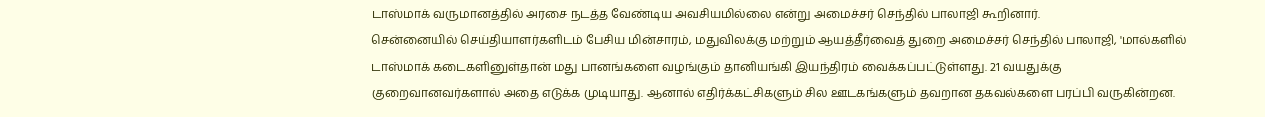டாஸ்மாக் வருமானத்தில் அரசை நடத்த வேண்டிய அவசியமில்லை என்று அமைச்சர் செந்தில் பாலாஜி கூறினார்.
சென்னையில் செய்தியாளர்களிடம் பேசிய மின்சாரம், மதுவிலக்கு மற்றும் ஆயத்தீர்வைத் துறை அமைச்சர் செந்தில் பாலாஜி, 'மால்களில் டாஸ்மாக் கடைகளினுள்தான் மது பானங்களை வழங்கும் தானியங்கி இயந்திரம் வைக்கப்பட்டுள்ளது. 21 வயதுக்கு குறைவானவர்களால் அதை எடுக்க முடியாது. ஆனால் எதிர்க்கட்சிகளும் சில ஊடகங்களும் தவறான தகவல்களை பரப்பி வருகின்றன.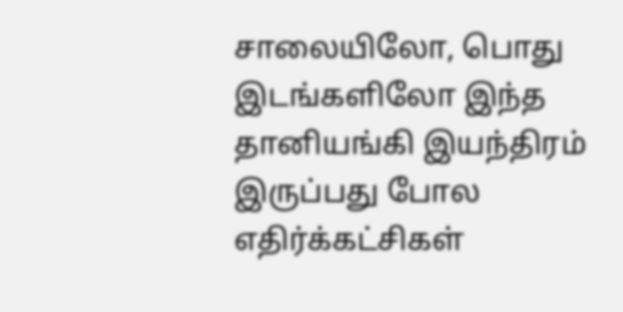சாலையிலோ, பொது இடங்களிலோ இந்த தானியங்கி இயந்திரம் இருப்பது போல எதிர்க்கட்சிகள்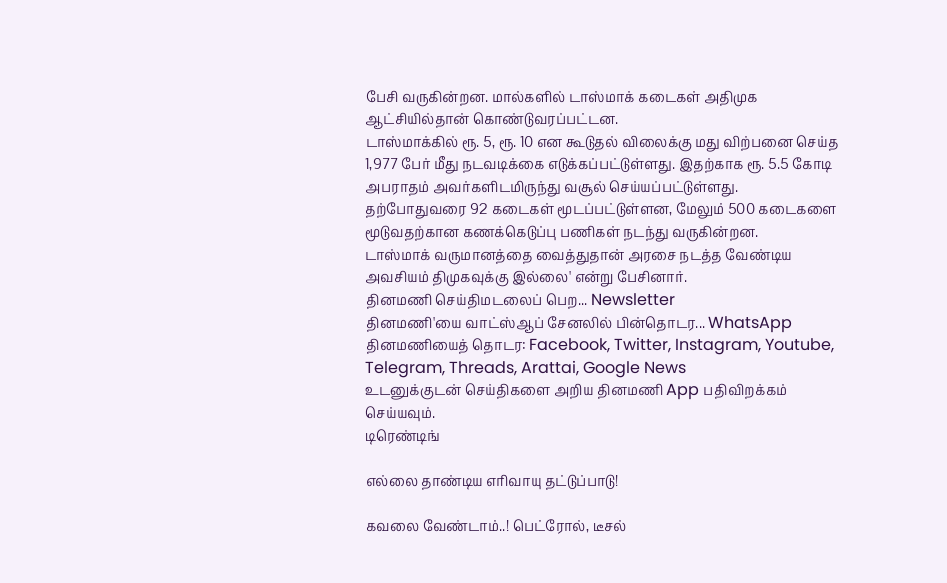பேசி வருகின்றன. மால்களில் டாஸ்மாக் கடைகள் அதிமுக ஆட்சியில்தான் கொண்டுவரப்பட்டன.
டாஸ்மாக்கில் ரூ. 5, ரூ. 10 என கூடுதல் விலைக்கு மது விற்பனை செய்த 1,977 பேர் மீது நடவடிக்கை எடுக்கப்பட்டுள்ளது. இதற்காக ரூ. 5.5 கோடி அபராதம் அவர்களிடமிருந்து வசூல் செய்யப்பட்டுள்ளது.
தற்போதுவரை 92 கடைகள் மூடப்பட்டுள்ளன, மேலும் 500 கடைகளை மூடுவதற்கான கணக்கெடுப்பு பணிகள் நடந்து வருகின்றன.
டாஸ்மாக் வருமானத்தை வைத்துதான் அரசை நடத்த வேண்டிய அவசியம் திமுகவுக்கு இல்லை' என்று பேசினார்.
தினமணி செய்திமடலைப் பெற... Newsletter
தினமணி'யை வாட்ஸ்ஆப் சேனலில் பின்தொடர... WhatsApp
தினமணியைத் தொடர: Facebook, Twitter, Instagram, Youtube, Telegram, Threads, Arattai, Google News
உடனுக்குடன் செய்திகளை அறிய தினமணி App பதிவிறக்கம் செய்யவும்.
டிரெண்டிங்

எல்லை தாண்டிய எரிவாயு தட்டுப்பாடு!

கவலை வேண்டாம்..! பெட்ரோல், டீசல்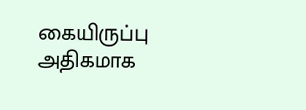கையிருப்பு அதிகமாக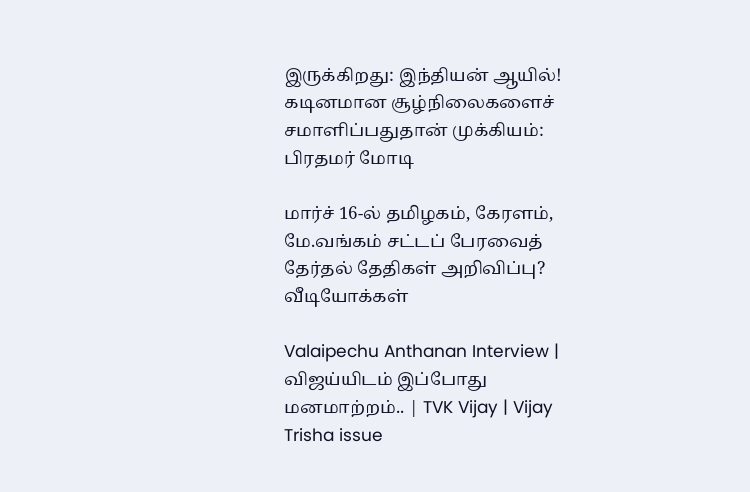இருக்கிறது: இந்தியன் ஆயில்!
கடினமான சூழ்நிலைகளைச் சமாளிப்பதுதான் முக்கியம்: பிரதமர் மோடி

மார்ச் 16-ல் தமிழகம், கேரளம், மே.வங்கம் சட்டப் பேரவைத் தேர்தல் தேதிகள் அறிவிப்பு?
வீடியோக்கள்

Valaipechu Anthanan Interview | விஜய்யிடம் இப்போது மனமாற்றம்.. | TVK Vijay | Vijay Trisha issue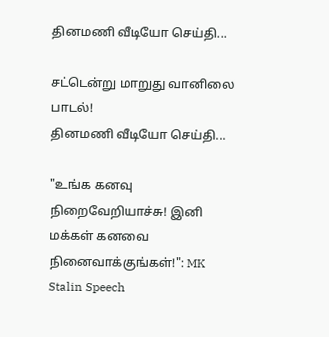தினமணி வீடியோ செய்தி...

சட்டென்று மாறுது வானிலை பாடல்!
தினமணி வீடியோ செய்தி...

"உங்க கனவு நிறைவேறியாச்சு! இனி மக்கள் கனவை நினைவாக்குங்கள்!": MK Stalin Speech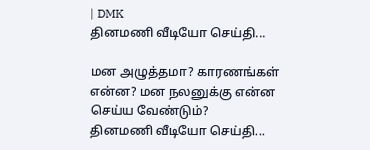| DMK
தினமணி வீடியோ செய்தி...

மன அழுத்தமா? காரணங்கள் என்ன? மன நலனுக்கு என்ன செய்ய வேண்டும்?
தினமணி வீடியோ செய்தி...